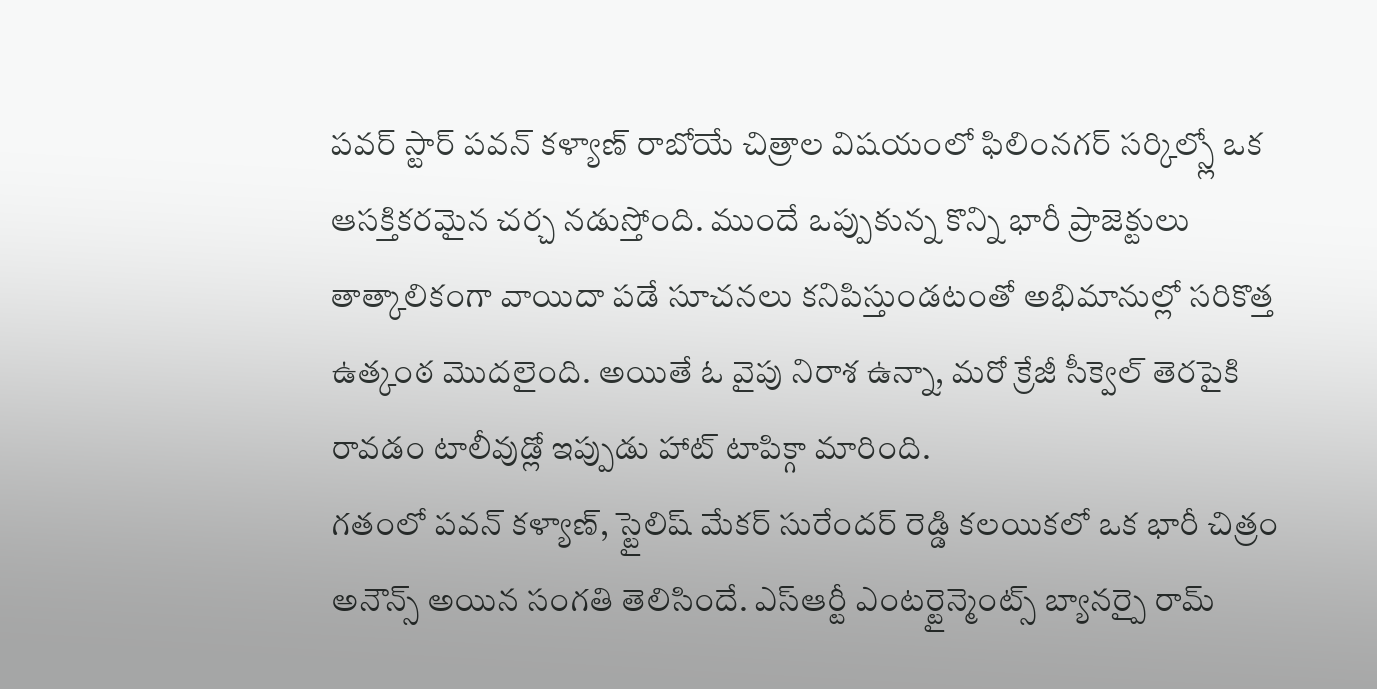పవర్ స్టార్ పవన్ కళ్యాణ్ రాబోయే చిత్రాల విషయంలో ఫిలింనగర్ సర్కిల్స్లో ఒక ఆసక్తికరమైన చర్చ నడుస్తోంది. ముందే ఒప్పుకున్న కొన్ని భారీ ప్రాజెక్టులు తాత్కాలికంగా వాయిదా పడే సూచనలు కనిపిస్తుండటంతో అభిమానుల్లో సరికొత్త ఉత్కంఠ మొదలైంది. అయితే ఓ వైపు నిరాశ ఉన్నా, మరో క్రేజీ సీక్వెల్ తెరపైకి రావడం టాలీవుడ్లో ఇప్పుడు హాట్ టాపిక్గా మారింది.
గతంలో పవన్ కళ్యాణ్, స్టైలిష్ మేకర్ సురేందర్ రెడ్డి కలయికలో ఒక భారీ చిత్రం అనౌన్స్ అయిన సంగతి తెలిసిందే. ఎస్ఆర్టీ ఎంటర్టైన్మెంట్స్ బ్యానర్పై రామ్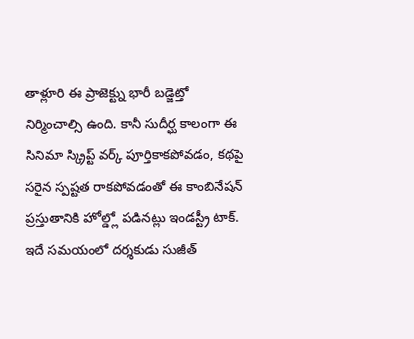తాళ్లూరి ఈ ప్రాజెక్ట్ను భారీ బడ్జెట్తో నిర్మించాల్సి ఉంది. కానీ సుదీర్ఘ కాలంగా ఈ సినిమా స్క్రిప్ట్ వర్క్ పూర్తికాకపోవడం, కథపై సరైన స్పష్టత రాకపోవడంతో ఈ కాంబినేషన్ ప్రస్తుతానికి హోల్డ్లో పడినట్లు ఇండస్ట్రీ టాక్.
ఇదే సమయంలో దర్శకుడు సుజీత్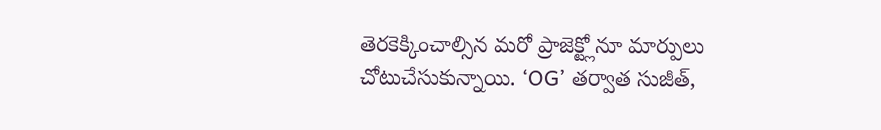తెరకెక్కించాల్సిన మరో ప్రాజెక్ట్లోనూ మార్పులు చోటుచేసుకున్నాయి. ‘OG’ తర్వాత సుజీత్,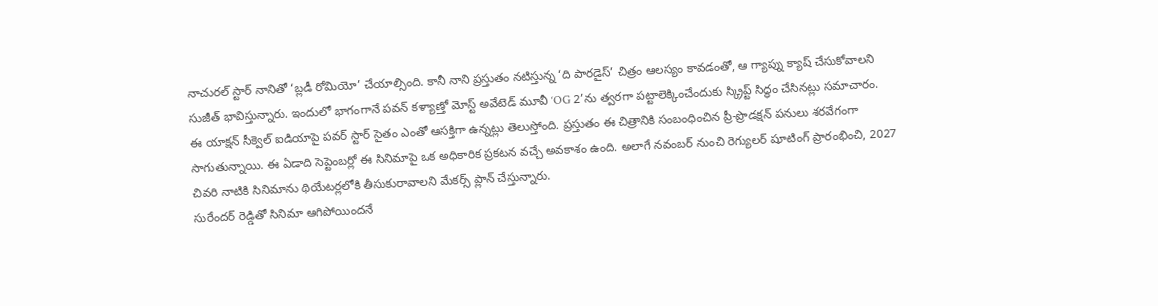నాచురల్ స్టార్ నానితో ‘బ్లడీ రోమియో’ చేయాల్సింది. కానీ నాని ప్రస్తుతం నటిస్తున్న ‘ది పారడైస్’ చిత్రం ఆలస్యం కావడంతో, ఆ గ్యాప్ను క్యాష్ చేసుకోవాలని సుజీత్ భావిస్తున్నారు. ఇందులో భాగంగానే పవన్ కళ్యాణ్తో మోస్ట్ అవేటెడ్ మూవీ ‘OG 2’ను త్వరగా పట్టాలెక్కించేందుకు స్క్రిప్ట్ సిద్ధం చేసినట్లు సమాచారం.
ఈ యాక్షన్ సీక్వెల్ ఐడియాపై పవర్ స్టార్ సైతం ఎంతో ఆసక్తిగా ఉన్నట్లు తెలుస్తోంది. ప్రస్తుతం ఈ చిత్రానికి సంబంధించిన ప్రీ-ప్రొడక్షన్ పనులు శరవేగంగా సాగుతున్నాయి. ఈ ఏడాది సెప్టెంబర్లో ఈ సినిమాపై ఒక అధికారిక ప్రకటన వచ్చే అవకాశం ఉంది. అలాగే నవంబర్ నుంచి రెగ్యులర్ షూటింగ్ ప్రారంభించి, 2027 చివరి నాటికి సినిమాను థియేటర్లలోకి తీసుకురావాలని మేకర్స్ ప్లాన్ చేస్తున్నారు.
సురేందర్ రెడ్డితో సినిమా ఆగిపోయిందనే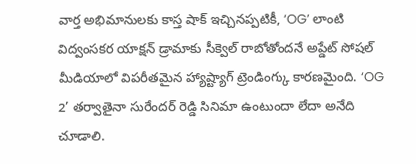వార్త అభిమానులకు కాస్త షాక్ ఇచ్చినప్పటికీ, ‘OG’ లాంటి విద్వంసకర యాక్షన్ డ్రామాకు సీక్వెల్ రాబోతోందనే అప్డేట్ సోషల్ మీడియాలో విపరీతమైన హ్యాష్ట్యాగ్ ట్రెండింగ్కు కారణమైంది. ‘OG 2’ తర్వాతైనా సురేందర్ రెడ్డి సినిమా ఉంటుందా లేదా అనేది చూడాలి.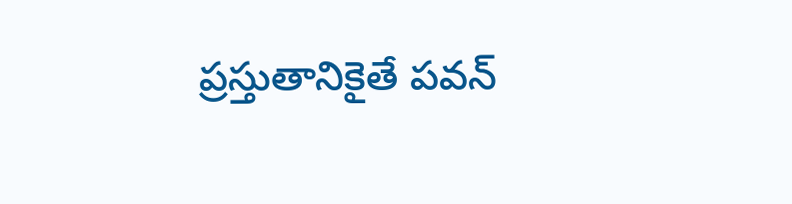ప్రస్తుతానికైతే పవన్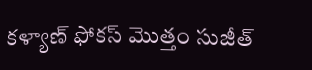కళ్యాణ్ ఫోకస్ మొత్తం సుజీత్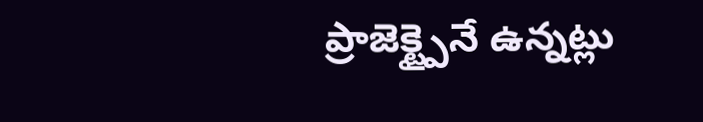ప్రాజెక్ట్పైనే ఉన్నట్లు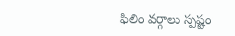ఫిలిం వర్గాలు స్పష్టం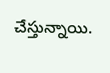చేస్తున్నాయి.